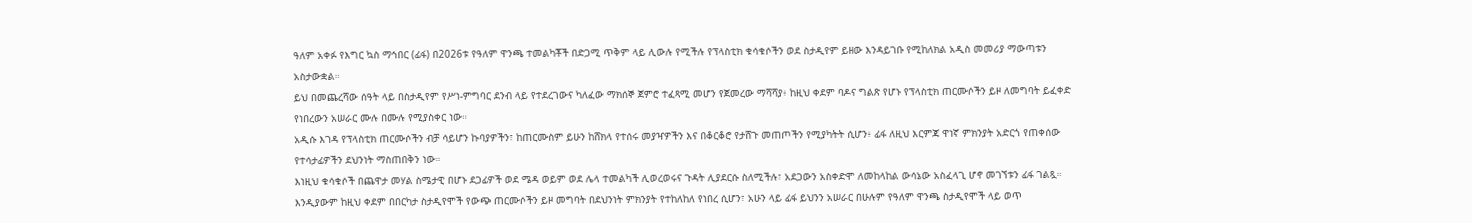ዓለም አቀፉ የእግር ኳስ ማኅበር (ፊፋ) በ2026ቱ የዓለም ዋንጫ ተመልካቾች በድጋሚ ጥቅም ላይ ሊውሉ የሚችሉ የፕላስቲክ ቁሳቁሶችን ወደ ስታዲየም ይዘው እንዳይገቡ የሚከለክል አዲስ መመሪያ ማውጣቱን አስታውቋል።
ይህ በመጨረሻው ሰዓት ላይ በስታዲየም የሥነ-ምግባር ደንብ ላይ የተደረገውና ካለፈው ማክሰኞ ጀምሮ ተፈጻሚ መሆን የጀመረው ማሻሻያ፥ ከዚህ ቀደም ባዶና ግልጽ የሆኑ የፕላስቲክ ጠርሙሶችን ይዞ ለመግባት ይፈቀድ የነበረውን አሠራር ሙሉ በሙሉ የሚያስቀር ነው።
አዲሱ እገዳ የፕላስቲክ ጠርሙሶችን ብቻ ሳይሆን ኩባያዎችን፣ ከጠርሙስም ይሁን ከሸክላ የተሰሩ መያዣዎችን እና በቆርቆሮ የታሸጉ መጠጦችን የሚያካትት ሲሆን፥ ፊፋ ለዚህ እርምጃ ዋነኛ ምክንያት አድርጎ የጠቀሰው የተሳታፊዎችን ደህንነት ማስጠበቅን ነው።
እነዚህ ቁሳቁሶች በጨዋታ መሃል ስሜታዊ በሆኑ ደጋፊዎች ወደ ሜዳ ወይም ወደ ሌላ ተመልካች ሊወረወሩና ጉዳት ሊያደርሱ ስለሚችሉ፣ አደጋውን አስቀድሞ ለመከላከል ውሳኔው አስፈላጊ ሆኖ መገኘቱን ፊፋ ገልጿ።
እንዲያውም ከዚህ ቀደም በበርካታ ስታዲየሞች የውጭ ጠርሙሶችን ይዞ መግባት በደህንነት ምክንያት የተከለከለ የነበረ ሲሆን፣ አሁን ላይ ፊፋ ይህንን አሠራር በሁሉም የዓለም ዋንጫ ስታዲየሞች ላይ ወጥ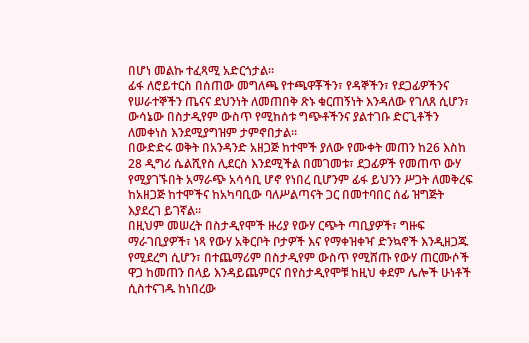በሆነ መልኩ ተፈጻሚ አድርጎታል።
ፊፋ ለሮይተርስ በሰጠው መግለጫ የተጫዋቾችን፣ የዳኞችን፣ የደጋፊዎችንና የሠራተኞችን ጤናና ደህንነት ለመጠበቅ ጽኑ ቁርጠኝነት እንዳለው የገለጸ ሲሆን፣ ውሳኔው በስታዲየም ውስጥ የሚከሰቱ ግጭቶችንና ያልተገቡ ድርጊቶችን ለመቀነስ እንደሚያግዝም ታምኖበታል።
በውድድሩ ወቅት በአንዳንድ አዘጋጅ ከተሞች ያለው የሙቀት መጠን ከ26 እስከ 28 ዲግሪ ሴልሺየስ ሊደርስ እንደሚችል በመገመቱ፣ ደጋፊዎች የመጠጥ ውሃ የሚያገኙበት አማራጭ አሳሳቢ ሆኖ የነበረ ቢሆንም ፊፋ ይህንን ሥጋት ለመቅረፍ ከአዘጋጅ ከተሞችና ከአካባቢው ባለሥልጣናት ጋር በመተባበር ሰፊ ዝግጅት እያደረገ ይገኛል።
በዚህም መሠረት በስታዲየሞች ዙሪያ የውሃ ርጭት ጣቢያዎች፣ ግዙፍ ማራገቢያዎች፣ ነጻ የውሃ አቅርቦት ቦታዎች እና የማቀዝቀዣ ድንኳኖች እንዲዘጋጁ የሚደረግ ሲሆን፣ በተጨማሪም በስታዲየም ውስጥ የሚሸጡ የውሃ ጠርሙሶች ዋጋ ከመጠን በላይ እንዳይጨምርና በየስታዲየሞቹ ከዚህ ቀደም ሌሎች ሁነቶች ሲስተናገዱ ከነበረው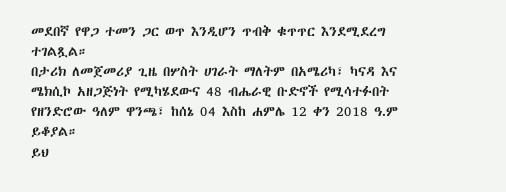መደበኛ የዋጋ ተመን ጋር ወጥ እንዲሆን ጥብቅ ቁጥጥር እንደሚደረግ ተገልጿል።
በታሪክ ለመጀመሪያ ጊዜ በሦስት ሀገራት ማለትም በአሜሪካ፣ ካናዳ እና ሜክሲኮ አዘጋጅነት የሚካሄደውና 48 ብሔራዊ ቡድኖች የሚሳተፉበት የዘንድሮው ዓለም ዋንጫ፣ ከሰኔ 04 እስከ ሐምሌ 12 ቀን 2018 ዓ.ም ይቆያል።
ይህ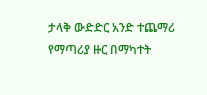ታላቅ ውድድር አንድ ተጨማሪ የማጣሪያ ዙር በማካተት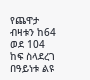የጨዋታ ብዛቱን ከ64 ወደ 104 ከፍ ስላደረገ በዓይነቱ ልዩ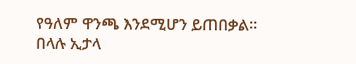የዓለም ዋንጫ እንደሚሆን ይጠበቃል።
በላሉ ኢታላ